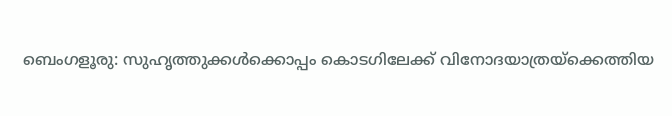ബെംഗളൂരു: സുഹൃത്തുക്കൾക്കൊപ്പം കൊടഗിലേക്ക് വിനോദയാത്രയ്ക്കെത്തിയ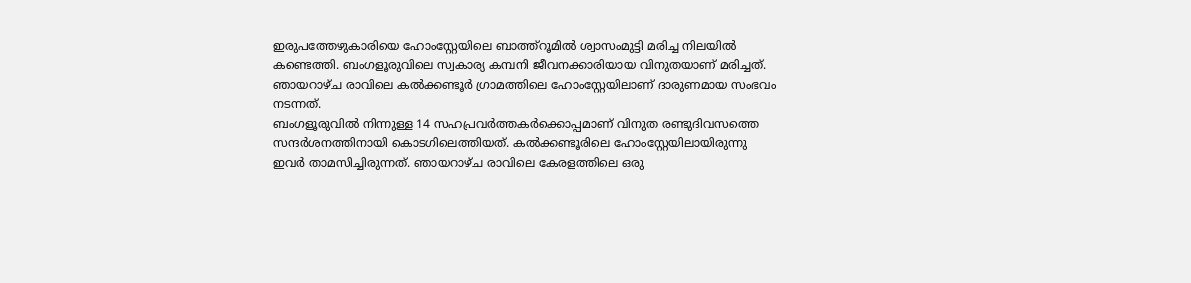ഇരുപത്തേഴുകാരിയെ ഹോംസ്റ്റേയിലെ ബാത്ത്റൂമിൽ ശ്വാസംമുട്ടി മരിച്ച നിലയിൽ കണ്ടെത്തി. ബംഗളൂരുവിലെ സ്വകാര്യ കമ്പനി ജീവനക്കാരിയായ വിനുതയാണ് മരിച്ചത്. ഞായറാഴ്ച രാവിലെ കൽക്കണ്ടൂർ ഗ്രാമത്തിലെ ഹോംസ്റ്റേയിലാണ് ദാരുണമായ സംഭവം നടന്നത്.
ബംഗളൂരുവിൽ നിന്നുള്ള 14 സഹപ്രവർത്തകർക്കൊപ്പമാണ് വിനുത രണ്ടുദിവസത്തെ സന്ദർശനത്തിനായി കൊടഗിലെത്തിയത്. കൽക്കണ്ടൂരിലെ ഹോംസ്റ്റേയിലായിരുന്നു ഇവർ താമസിച്ചിരുന്നത്. ഞായറാഴ്ച രാവിലെ കേരളത്തിലെ ഒരു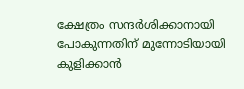ക്ഷേത്രം സന്ദർശിക്കാനായി പോകുന്നതിന് മുന്നോടിയായി കുളിക്കാൻ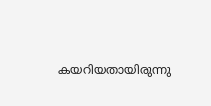കയറിയതായിരുന്നു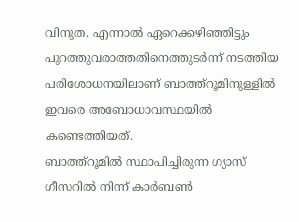വിനുത. എന്നാൽ ഏറെക്കഴിഞ്ഞിട്ടും പുറത്തുവരാത്തതിനെത്തുടർന്ന് നടത്തിയ പരിശോധനയിലാണ് ബാത്ത്റൂമിനുള്ളിൽ ഇവരെ അബോധാവസ്ഥയിൽ കണ്ടെത്തിയത്.
ബാത്ത്റൂമിൽ സ്ഥാപിച്ചിരുന്ന ഗ്യാസ് ഗീസറിൽ നിന്ന് കാർബൺ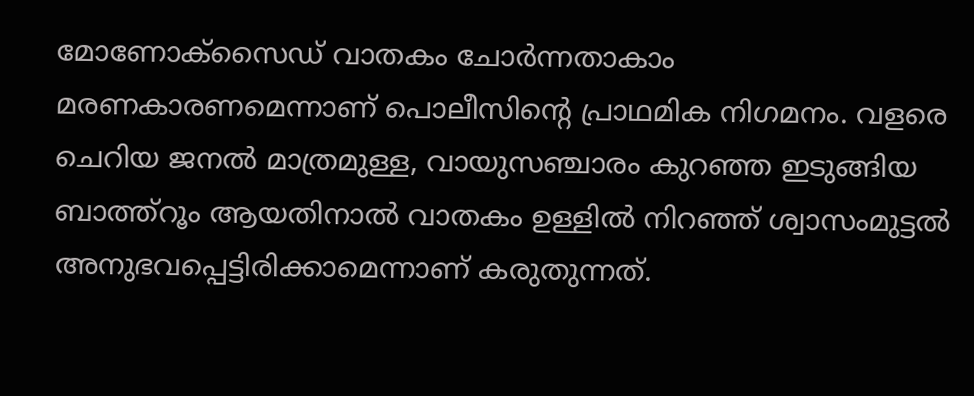മോണോക്സൈഡ് വാതകം ചോർന്നതാകാം മരണകാരണമെന്നാണ് പൊലീസിന്റെ പ്രാഥമിക നിഗമനം. വളരെ ചെറിയ ജനൽ മാത്രമുള്ള, വായുസഞ്ചാരം കുറഞ്ഞ ഇടുങ്ങിയ ബാത്ത്റൂം ആയതിനാൽ വാതകം ഉള്ളിൽ നിറഞ്ഞ് ശ്വാസംമുട്ടൽ അനുഭവപ്പെട്ടിരിക്കാമെന്നാണ് കരുതുന്നത്.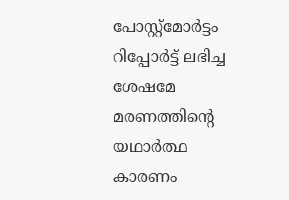പോസ്റ്റ്മോർട്ടം റിപ്പോർട്ട് ലഭിച്ച ശേഷമേ മരണത്തിന്റെ യഥാർത്ഥ കാരണം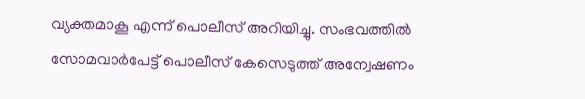വ്യക്തമാകൂ എന്ന് പൊലീസ് അറിയിച്ചു. സംഭവത്തിൽ സോമവാർപേട്ട് പൊലീസ് കേസെടുത്ത് അന്വേഷണം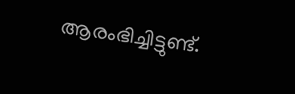ആരംഭിച്ചിട്ടുണ്ട്.